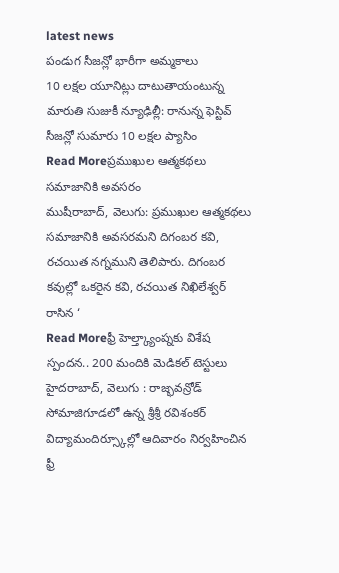latest news
పండుగ సీజన్లో భారీగా అమ్మకాలు
10 లక్షల యూనిట్లు దాటుతాయంటున్న మారుతి సుజుకీ న్యూఢిల్లీ: రానున్న ఫెస్టివ్ సీజన్లో సుమారు 10 లక్షల ప్యాసిం
Read Moreప్రముఖుల ఆత్మకథలు సమాజానికి అవసరం
ముషీరాబాద్, వెలుగు: ప్రముఖుల ఆత్మకథలు సమాజానికి అవసరమని దిగంబర కవి, రచయిత నగ్నముని తెలిపారు. దిగంబర కవుల్లో ఒకరైన కవి, రచయిత నిఖిలేశ్వర్ రాసిన ‘
Read Moreఫ్రీ హెల్త్క్యాంప్నకు విశేష స్పందన.. 200 మందికి మెడికల్ టెస్టులు
హైదరాబాద్, వెలుగు : రాజ్భవన్రోడ్ సోమాజిగూడలో ఉన్న శ్రీశ్రీ రవిశంకర్ విద్యామందిర్స్కూల్లో ఆదివారం నిర్వహించిన ఫ్రీ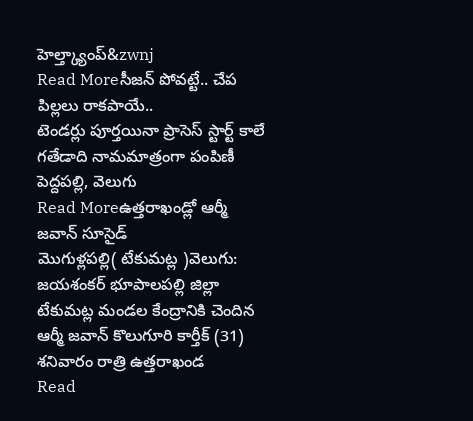హెల్త్క్యాంప్&zwnj
Read Moreసీజన్ పోవట్టే.. చేప పిల్లలు రాకపాయే..
టెండర్లు పూర్తయినా ప్రాసెస్ స్టార్ట్ కాలే గతేడాది నామమాత్రంగా పంపిణీ పెద్దపల్లి, వెలుగు
Read Moreఉత్తరాఖండ్లో ఆర్మీ జవాన్ సూసైడ్
మొగుళ్లపల్లి( టేకుమట్ల )వెలుగు: జయశంకర్ భూపాలపల్లి జిల్లా టేకుమట్ల మండల కేంద్రానికి చెందిన ఆర్మీ జవాన్ కొలుగూరి కార్తీక్ (31) శనివారం రాత్రి ఉత్తరాఖండ
Read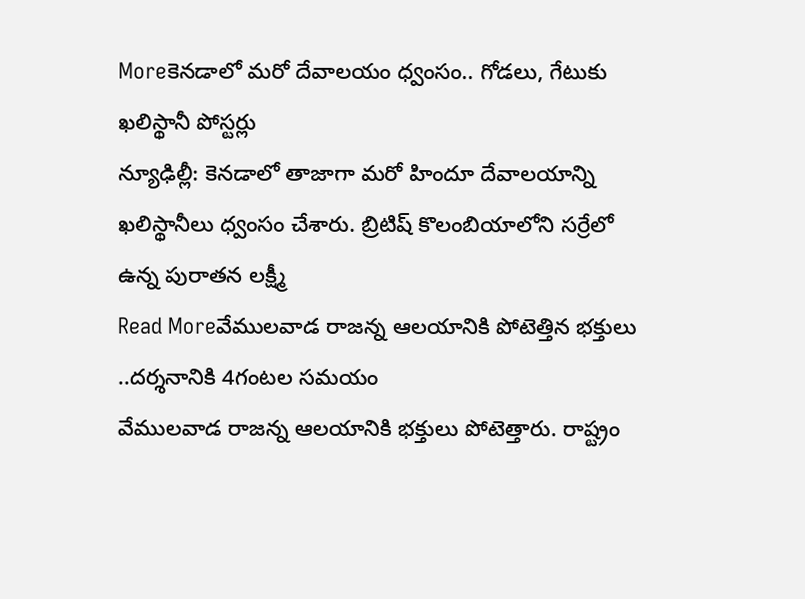Moreకెనడాలో మరో దేవాలయం ధ్వంసం.. గోడలు, గేటుకు ఖలిస్థానీ పోస్టర్లు
న్యూఢిల్లీ: కెనడాలో తాజాగా మరో హిందూ దేవాలయాన్ని ఖలిస్థానీలు ధ్వంసం చేశారు. బ్రిటిష్ కొలంబియాలోని సర్రేలో ఉన్న పురాతన లక్ష్మీ
Read Moreవేములవాడ రాజన్న ఆలయానికి పోటెత్తిన భక్తులు ..దర్శనానికి 4గంటల సమయం
వేములవాడ రాజన్న ఆలయానికి భక్తులు పోటెత్తారు. రాష్ట్రం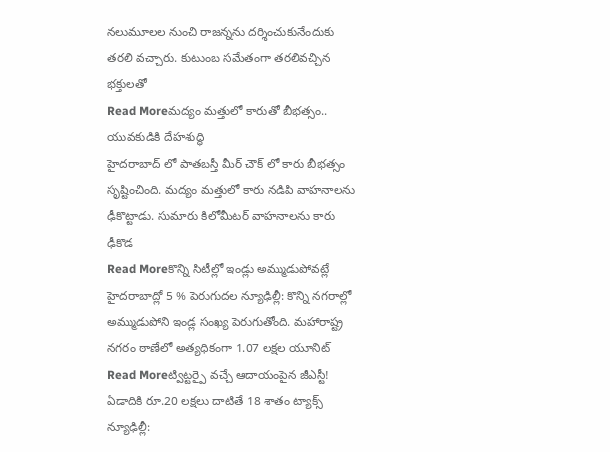నలుమూలల నుంచి రాజన్నను దర్శించుకునేందుకు తరలి వచ్చారు. కుటుంబ సమేతంగా తరలివచ్చిన భక్తులతో
Read Moreమద్యం మత్తులో కారుతో బీభత్సం.. యువకుడికి దేహశుద్ధి
హైదరాబాద్ లో పాతబస్తీ మీర్ చౌక్ లో కారు బీభత్సం సృష్టించింది. మద్యం మత్తులో కారు నడిపి వాహనాలను ఢీకొట్టాడు. సుమారు కిలోమీటర్ వాహనాలను కారు ఢీకొడ
Read Moreకొన్ని సిటీల్లో ఇండ్లు అమ్ముడుపోవట్లే
హైదరాబాద్లో 5 % పెరుగుదల న్యూఢిల్లీ: కొన్ని నగరాల్లో అమ్ముడుపోని ఇండ్ల సంఖ్య పెరుగుతోంది. మహారాష్ట్ర నగరం ఠాణేలో అత్యధికంగా 1.07 లక్షల యూనిట్
Read Moreట్విట్టర్పై వచ్చే ఆదాయంపైన జీఎస్టీ!
ఏడాదికి రూ.20 లక్షలు దాటితే 18 శాతం ట్యాక్స్ న్యూఢిల్లీ: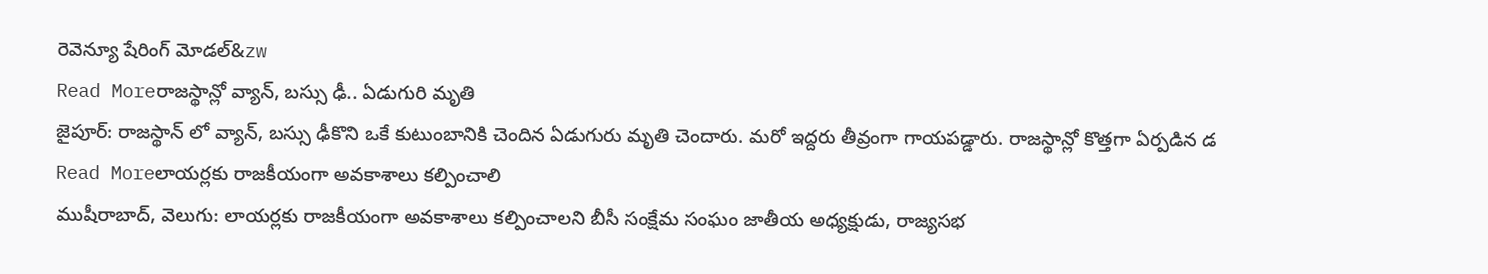రెవెన్యూ షేరింగ్ మోడల్&zw
Read Moreరాజస్థాన్లో వ్యాన్, బస్సు ఢీ.. ఏడుగురి మృతి
జైపూర్: రాజస్థాన్ లో వ్యాన్, బస్సు ఢీకొని ఒకే కుటుంబానికి చెందిన ఏడుగురు మృతి చెందారు. మరో ఇద్దరు తీవ్రంగా గాయపడ్డారు. రాజస్థాన్లో కొత్తగా ఏర్పడిన డ
Read Moreలాయర్లకు రాజకీయంగా అవకాశాలు కల్పించాలి
ముషీరాబాద్, వెలుగు: లాయర్లకు రాజకీయంగా అవకాశాలు కల్పించాలని బీసీ సంక్షేమ సంఘం జాతీయ అధ్యక్షుడు, రాజ్యసభ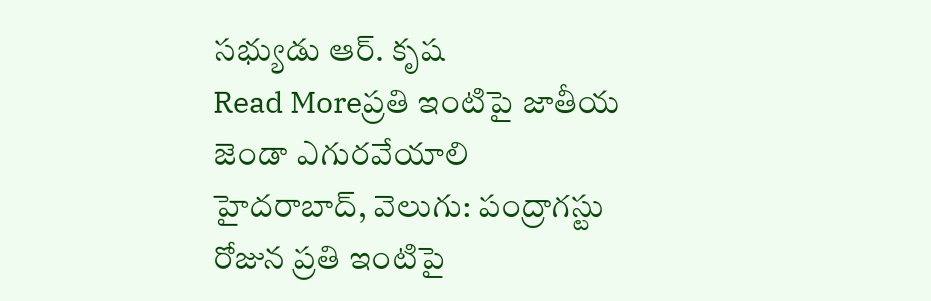సభ్యుడు ఆర్. కృష
Read Moreప్రతి ఇంటిపై జాతీయ జెండా ఎగురవేయాలి
హైదరాబాద్, వెలుగు: పంద్రాగస్టు రోజున ప్రతి ఇంటిపై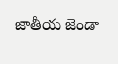జాతీయ జెండా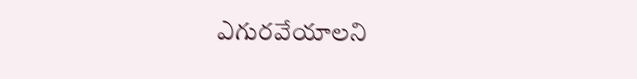ఎగురవేయాలని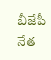బీజేపీ నేత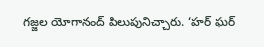గజ్జల యోగానంద్ పిలుపునిచ్చారు. ‘హర్ ఘర్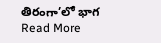తిరంగా’లో భాగ
Read More